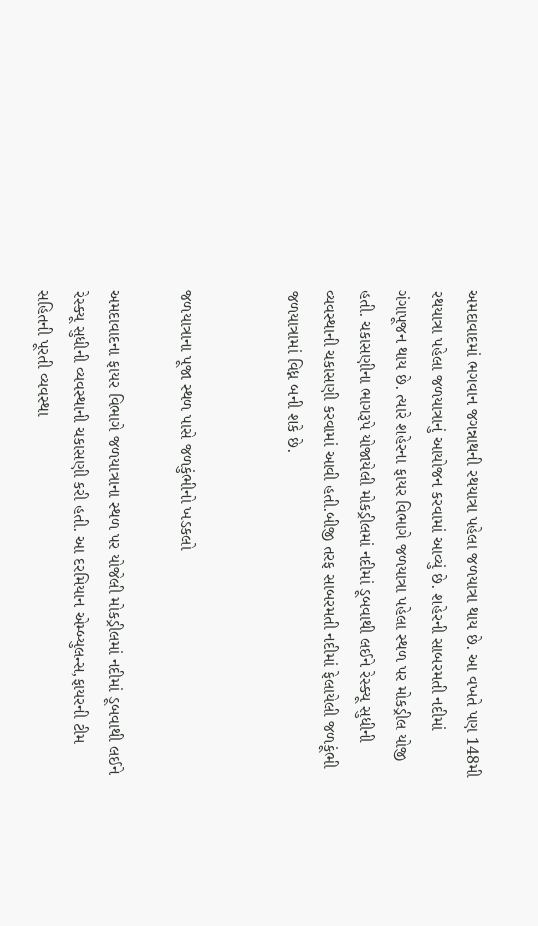અમદાવાદમાં ભગવાન જગન્નાથની રથયાત્રા પહેલા જળયાત્રા થાય છે. આ વખતે પણ 148મી રથયાત્રા પહેલા જળયાત્રાનું આયોજન કરવામાં આવ્યું છે. શહેરની સાબરમતી નદીમાં ગંગાપૂજન થાય છે. ત્યારે શહેરના ફાયર વિભાગે જળયાત્રા પહેલા સ્થળ પર મોકડ્રીલ યોજી હતી. ચકાસણીના ભાગરૂપે યોજાયેલી મોકડ્રીલમાં નદીમાં ડૂબવાથી લઈને રેસ્ક્યૂ સુધીની વ્યવસ્થાની ચકાસણી કરવામાં આવી હતી.બીજી તરફ સાબરમતી નદીમાં ફેલાયેલી જળકૂંભી જળયાત્રામાં વિધ્ન બની શકે છે.


જળયાત્રાના પૂજા સ્થળ પાસે જળકુંભીનો ખડકલો

અમદાવાદના ફાયર વિભાગે જળયાત્રાના સ્થળ પર યોજેલી મોકડ્રીલમાં નદીમાં ડૂબવાથી લઈને રેસ્ક્યૂ સુધીની વ્યવસ્થાની ચકાસણી કરી હતી. આ દરમિયાન એમ્બ્યુલન્સ,ફાયરની ટીમ સહિતની પૂરતી વ્યવસ્થા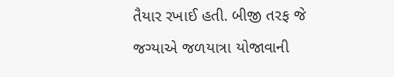તૈયાર રખાઈ હતી. બીજી તરફ જે જગ્યાએ જળયાત્રા યોજાવાની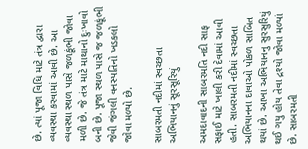છે. ત્યાં પૂજા વિધિ માટે તંત્ર દ્વારા વ્યવસ્થા કરવામાં આવી છે. આ વ્યવસ્થા સ્થળ પાસે જળકૂંભી જોવા મળી છે. જે તંત્ર માટે માથાનો દુઃખાવો બની છે. પૂજા સ્થળ પાસે જ જળકૂંભી જેવી જંગલી વનસ્પતિનો ખડકલો જોવા મળ્યો છે.

સાબરમતી નદીમાં સ્વચ્છતા અભિયાનનું સૂરસૂરિયું

અમદાવાદની સાબરમતિ નદી સાફ સફાઈ માટે ખાલી કરી દેવામાં આવી હતી. સાબરમતી નદીમાં સ્વચ્છતા અભિયાનના દાવાઓ પોકળ સાબિત થયાં છે. આખા અભિયાનનુ સુરસુરિયું થઈ ગયુ હોય તેવા દ્રશ્યો જોવા મળ્યાં છે. સાબરમતી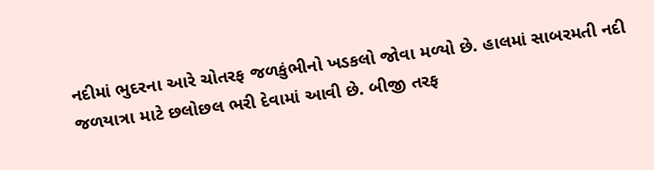નદીમાં ભુદરના આરે ચોતરફ જળકુંભીનો ખડકલો જોવા મળ્યો છે. હાલમાં સાબરમતી નદી જળયાત્રા માટે છલોછલ ભરી દેવામાં આવી છે. બીજી તરફ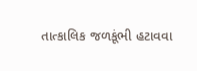તાત્કાલિક જળકૂંભી હટાવવા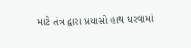માટે તંત્ર દ્વારા પ્રયાસો હાથ ધરવામાં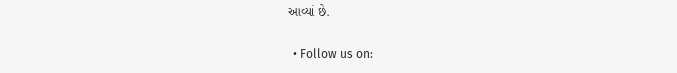આવ્યાં છે.


  • Follow us on: